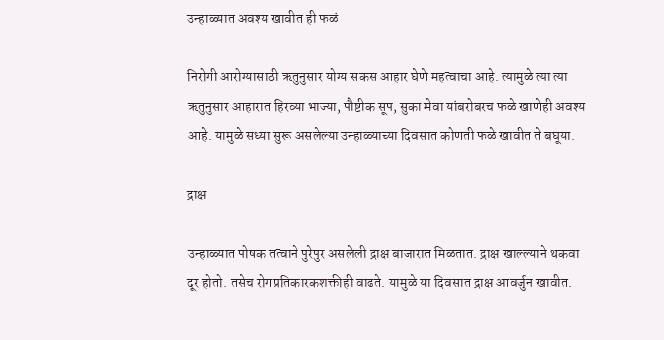उन्हाळ्यात अवश्य खावीत ही फळं

निरोगी आरोग्यासाठी ऋतुनुसार योग्य सकस आहार घेणे महत्वाचा आहे. त्यामुळे त्या त्या ऋतुनुसार आहारात हिरव्या भाज्या, पौष्टीक सूप, सुका मेवा यांबरोबरच फळे खाणेही अवश्य आहे. यामुळे सध्या सुरू असलेल्या उन्हाळ्याच्या दिवसात कोणती फळे खावीत ते बघूया.

द्राक्ष

उन्हाळ्यात पोषक तत्वाने पुरेपुर असलेली द्राक्ष बाजारात मिळतात. द्राक्ष खाल्ल्याने थकवा दूर होतो. तसेच रोगप्रतिकारकशक्तीही वाढते. यामुळे या दिवसात द्राक्ष आवर्जुन खावीत.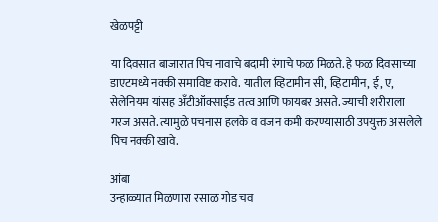खेळपट्टी

या दिवसात बाजारात पिच नावाचे बदामी रंगाचे फळ मिळते. हे फळ दिवसाच्या डाएटमध्ये नक्की समाविष्ट करावे. यातील व्हिटामीन सी, व्हिटामीन, ई, ए, सेलेनियम यांसह अँटीऑक्साईड तत्व आणि फायबर असते. ज्याची शरीराला गरज असते. त्यामुळे पचनास हलके व वजन कमी करण्यासाठी उपयुक्त असलेले पिच नक्की खावे.

आंबा
उन्हाळ्यात मिळणारा रसाळ गोड चव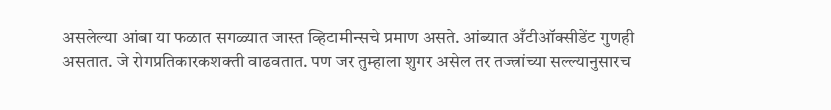असलेल्या आंबा या फळात सगळ्यात जास्त व्हिटामीन्सचे प्रमाण असते. आंब्यात अँटीऑक्सीडेंट गुणही असतात. जे रोगप्रतिकारकशक्ती वाढवतात. पण जर तुम्हाला शुगर असेल तर तज्त्रांच्या सल्ल्यानुसारच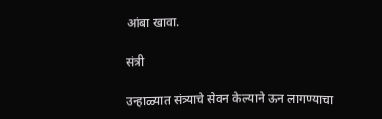आंबा खावा.

संत्री

उन्हाळ्यात संत्र्याचे सेवन केल्याने ऊन लागण्याचा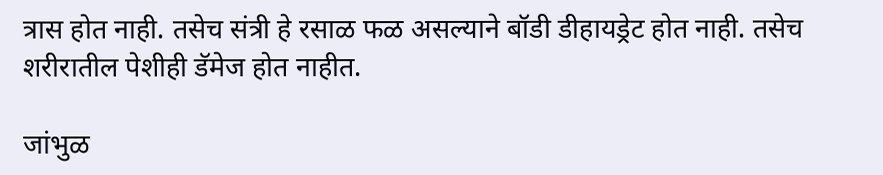त्रास होत नाही. तसेच संत्री हे रसाळ फळ असल्याने बॉडी डीहायड्रेट होत नाही. तसेच शरीरातील पेशीही डॅमेज होत नाहीत.

जांभुळ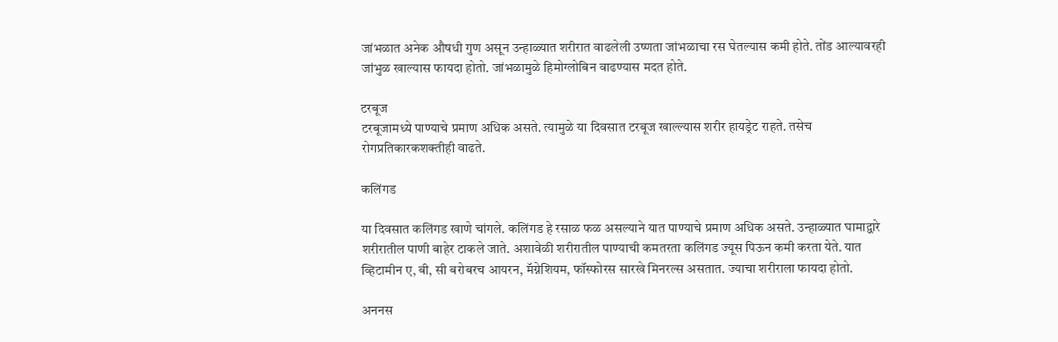जांभळात अनेक औषधी गुण असून उन्हाळ्यात शरीरात वाढलेली उष्णता जांभळाचा रस घेतल्यास कमी होते. तोंड आल्यावरही जांभुळ खाल्यास फायदा होतो. जांभळामुळे हिमोग्लोबिन वाढण्यास मदत होते.

टरबूज
टरबूजामध्ये पाण्याचे प्रमाण अधिक असते. त्यामुळे या दिवसात टरबूज खाल्ल्यास शरीर हायड्रेट राहते. तसेच रोगप्रतिकारकशक्तीही वाढते.

कलिंगड

या दिवसात कलिंगड खाणे चांगले. कलिंगड हे रसाळ फळ असल्याने यात पाण्याचे प्रमाण अधिक असते. उन्हाळ्यात घामाद्वारे शरीरातील पाणी बाहेर टाकले जाते. अशावेळी शरीरातील पाण्याची कमतरता कलिंगड ज्यूस पिऊन कमी करता येते. यात व्हिटामीन ए, बी, सी बरोबरच आयरन, मॅग्नेशियम, फॉस्फोरस सारखे मिनरल्स असतात. ज्याचा शरीराला फायदा होतो.

अननस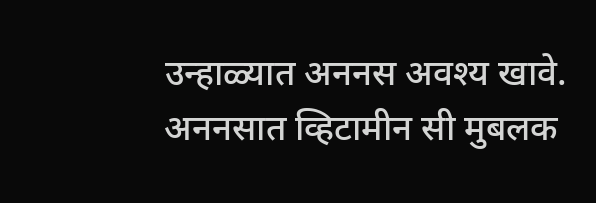उन्हाळ्यात अननस अवश्य खावे. अननसात व्हिटामीन सी मुबलक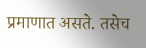प्रमाणात असते. तसेच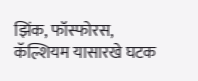झिंक, फॉस्फोरस, कॅल्शियम यासारखे घटक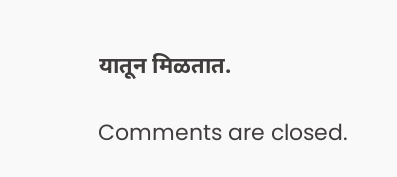यातून मिळतात.

Comments are closed.